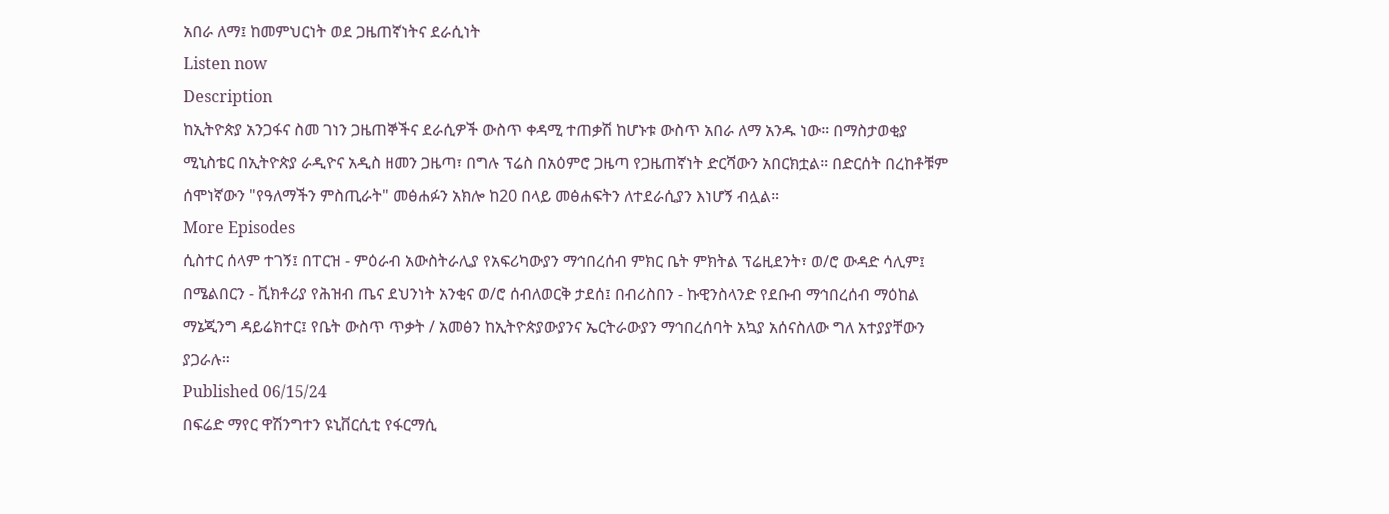አበራ ለማ፤ ከመምህርነት ወደ ጋዜጠኛነትና ደራሲነት
Listen now
Description
ከኢትዮጵያ አንጋፋና ስመ ገነን ጋዜጠኞችና ደራሲዎች ውስጥ ቀዳሚ ተጠቃሽ ከሆኑቱ ውስጥ አበራ ለማ አንዱ ነው። በማስታወቂያ ሚኒስቴር በኢትዮጵያ ራዲዮና አዲስ ዘመን ጋዜጣ፣ በግሉ ፕሬስ በአዕምሮ ጋዜጣ የጋዜጠኛነት ድርሻውን አበርክቷል። በድርሰት በረከቶቹም ሰሞነኛውን "የዓለማችን ምስጢራት" መፅሐፉን አክሎ ከ20 በላይ መፅሐፍትን ለተደራሲያን እነሆኝ ብሏል።
More Episodes
ሲስተር ሰላም ተገኝ፤ በፐርዝ - ምዕራብ አውስትራሊያ የአፍሪካውያን ማኅበረሰብ ምክር ቤት ምክትል ፕሬዚደንት፣ ወ/ሮ ውዳድ ሳሊም፤ በሜልበርን - ቪክቶሪያ የሕዝብ ጤና ደህንነት አንቂና ወ/ሮ ሰብለወርቅ ታደሰ፤ በብሪስበን - ኩዊንስላንድ የደቡብ ማኅበረሰብ ማዕከል ማኔጂንግ ዳይሬክተር፤ የቤት ውስጥ ጥቃት / አመፅን ከኢትዮጵያውያንና ኤርትራውያን ማኅበረሰባት አኳያ አሰናስለው ግለ አተያያቸውን ያጋራሉ።
Published 06/15/24
በፍሬድ ማየር ዋሽንግተን ዩኒቨርሲቲ የፋርማሲ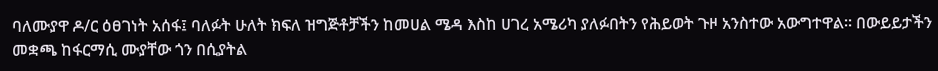ባለሙያዋ ዶ/ር ዕፀገነት አሰፋ፤ ባለፉት ሁለት ክፍለ ዝግጅቶቻችን ከመሀል ሜዳ እስከ ሀገረ አሜሪካ ያለፉበትን የሕይወት ጉዞ አንስተው አውግተዋል። በውይይታችን መቋጫ ከፋርማሲ ሙያቸው ጎን በሲያትል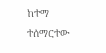ከተማ ተሰማርተው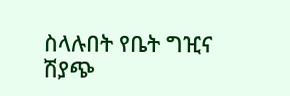ስላሉበት የቤት ግዢና ሽያጭ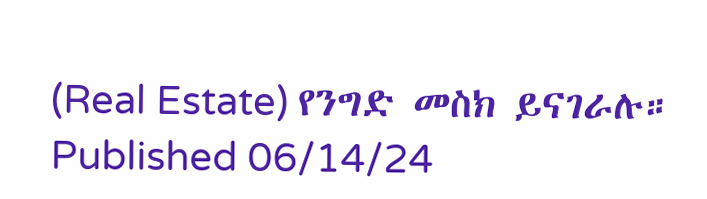(Real Estate) የንግድ መስክ ይናገራሉ።
Published 06/14/24